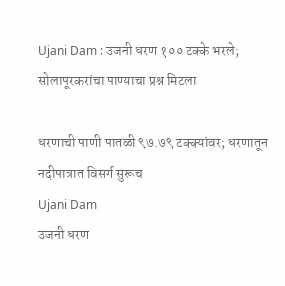Ujani Dam : उजनी धरण १०० टक्के भरले; सोलापूरकरांचा पाण्याचा प्रश्न मिटला

धरणाची पाणी पातळी ९७.७९ टक्क्यांवर; धरणातून नदीपात्रात विसर्ग सुरूच
Ujani Dam
उजनी धरण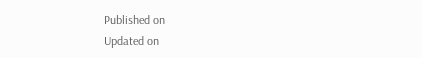Published on
Updated on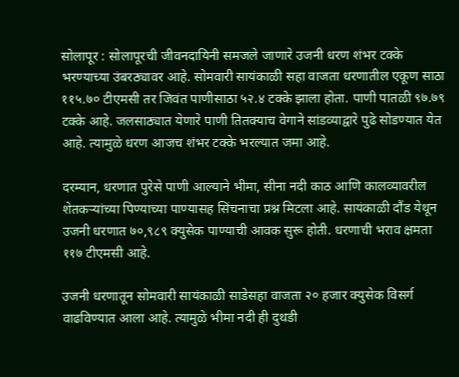सोलापूर : सोलापूरची जीवनदायिनी समजले जाणारे उजनी धरण शंभर टक्के भरण्याच्या उंबरठ्यावर आहे. सोमवारी सायंकाळी सहा वाजता धरणातील एकूण साठा ११५.७० टीएमसी तर जिवंत पाणीसाठा ५२.४ टक्के झाला होता. पाणी पातळी ९७.७९ टक्के आहे. जलसाठ्यात येणारे पाणी तितक्याच वेगाने सांडव्याद्वारे पुढे सोडण्यात येत आहे. त्यामुळे धरण आजच शंभर टक्के भरल्यात जमा आहे.

दरम्यान, धरणात पुरेसे पाणी आल्याने भीमा, सीना नदी काठ आणि कालव्यावरील शेतकऱ्यांच्या पिण्याच्या पाण्यासह सिंचनाचा प्रश्न मिटला आहे. सायंकाळी दौंड येथून उजनी धरणात ७०,९८९ क्युसेक पाण्याची आवक सुरू होती. धरणाची भराव क्षमता ११७ टीएमसी आहे.

उजनी धरणातून सोमवारी सायंकाळी साडेसहा वाजता २० हजार क्युसेक विसर्ग वाढविण्यात आला आहे. त्यामुळे भीमा नदी ही दुथडी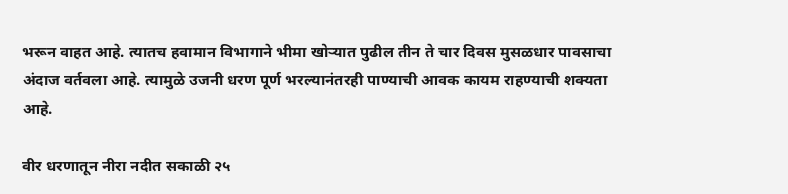भरून वाहत आहे. त्यातच हवामान विभागाने भीमा खोऱ्यात पुढील तीन ते चार दिवस मुसळधार पावसाचा अंदाज वर्तवला आहे. त्यामुळे उजनी धरण पूर्ण भरल्यानंतरही पाण्याची आवक कायम राहण्याची शक्यता आहे.

वीर धरणातून नीरा नदीत सकाळी २५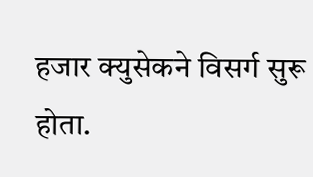हजार क्युसेकने विसर्ग सुरू होता.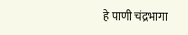हे पाणी चंद्रभागा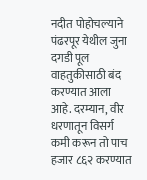नदीत पोहोचल्याने पंढरपूर येथील जुना दगडी पूल वाहतुकीसाठी बंद करण्यात आला आहे. दरम्यान, वीर धरणातून विसर्ग कमी करून तो पाच हजार ८६२ करण्यात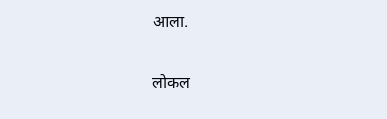आला.

लोकल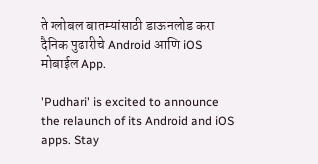ते ग्लोबल बातम्यांसाठी डाऊनलोड करा दैनिक पुढारीचे Android आणि iOS मोबाईल App.

'Pudhari' is excited to announce the relaunch of its Android and iOS apps. Stay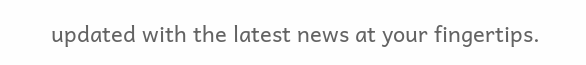updated with the latest news at your fingertips.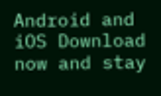Android and iOS Download now and stay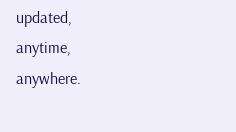updated, anytime, anywhere.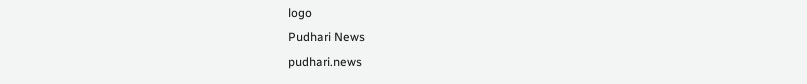logo
Pudhari News
pudhari.news